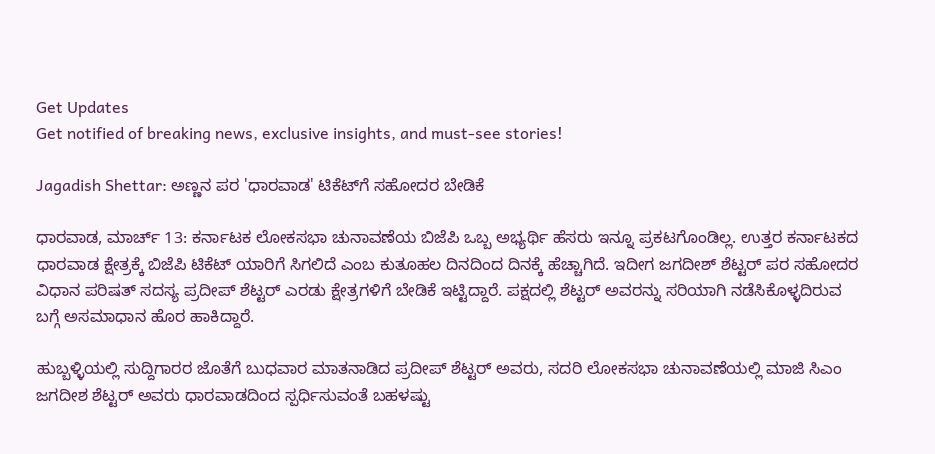Get Updates
Get notified of breaking news, exclusive insights, and must-see stories!

Jagadish Shettar: ಅಣ್ಣನ ಪರ 'ಧಾರವಾಡ' ಟಿಕೆಟ್‌ಗೆ ಸಹೋದರ ಬೇಡಿಕೆ

ಧಾರವಾಡ, ಮಾರ್ಚ್ 13: ಕರ್ನಾಟಕ ಲೋಕಸಭಾ ಚುನಾವಣೆಯ ಬಿಜೆಪಿ ಒಬ್ಬ ಅಭ್ಯರ್ಥಿ ಹೆಸರು ಇನ್ನೂ ಪ್ರಕಟಗೊಂಡಿಲ್ಲ. ಉತ್ತರ ಕರ್ನಾಟಕದ ಧಾರವಾಡ ಕ್ಷೇತ್ರಕ್ಕೆ ಬಿಜೆಪಿ ಟಿಕೆಟ್ ಯಾರಿಗೆ ಸಿಗಲಿದೆ ಎಂಬ ಕುತೂಹಲ ದಿನದಿಂದ ದಿನಕ್ಕೆ ಹೆಚ್ಚಾಗಿದೆ. ಇದೀಗ ಜಗದೀಶ್ ಶೆಟ್ಟರ್ ಪರ ಸಹೋದರ ವಿಧಾನ ಪರಿಷತ್ ಸದಸ್ಯ ಪ್ರದೀಪ್ ಶೆಟ್ಟರ್ ಎರಡು ಕ್ಷೇತ್ರಗಳಿಗೆ ಬೇಡಿಕೆ ಇಟ್ಟಿದ್ದಾರೆ. ಪಕ್ಷದಲ್ಲಿ ಶೆಟ್ಟರ್ ಅವರನ್ನು ಸರಿಯಾಗಿ ನಡೆಸಿಕೊಳ್ಳದಿರುವ ಬಗ್ಗೆ ಅಸಮಾಧಾನ ಹೊರ ಹಾಕಿದ್ದಾರೆ.

ಹುಬ್ಬಳ್ಳಿಯಲ್ಲಿ ಸುದ್ದಿಗಾರರ ಜೊತೆಗೆ ಬುಧವಾರ ಮಾತನಾಡಿದ ಪ್ರದೀಪ್ ಶೆಟ್ಟರ್ ಅವರು, ಸದರಿ ಲೋಕಸಭಾ ಚುನಾವಣೆಯಲ್ಲಿ ಮಾಜಿ ಸಿಎಂ ಜಗದೀಶ ಶೆಟ್ಟರ್ ಅವರು ಧಾರವಾಡದಿಂದ ಸ್ಪರ್ಧಿಸುವಂತೆ ಬಹಳಷ್ಟು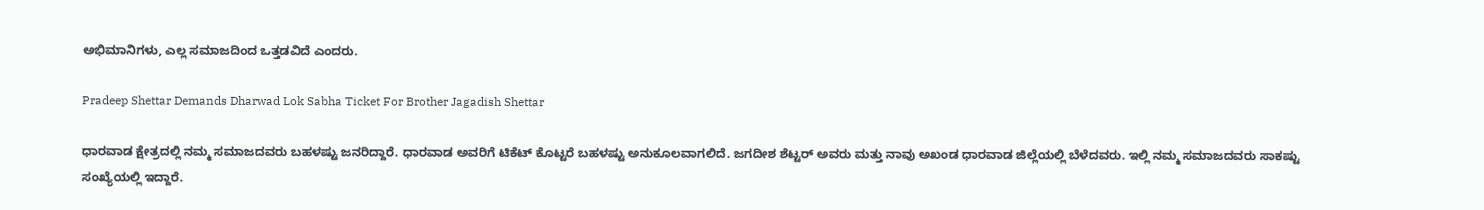ಅಭಿಮಾನಿಗಳು, ಎಲ್ಲ ಸಮಾಜದಿಂದ ಒತ್ತಡವಿದೆ ಎಂದರು.

Pradeep Shettar Demands Dharwad Lok Sabha Ticket For Brother Jagadish Shettar

ಧಾರವಾಡ ಕ್ಷೇತ್ರದಲ್ಲಿ ನಮ್ಮ ಸಮಾಜದವರು ಬಹಳಷ್ಟು ಜನರಿದ್ದಾರೆ. ಧಾರವಾಡ ಅವರಿಗೆ ಟಿಕೆಟ್ ಕೊಟ್ಟರೆ ಬಹಳಷ್ಟು ಅನುಕೂಲವಾಗಲಿದೆ. ಜಗದೀಶ ಶೆಟ್ಟರ್ ಅವರು ಮತ್ತು ನಾವು ಅಖಂಡ ಧಾರವಾಡ ಜಿಲ್ಲೆಯಲ್ಲಿ ಬೆಳೆದವರು. ಇಲ್ಲಿ ನಮ್ಮ ಸಮಾಜದವರು ಸಾಕಷ್ಟು ಸಂಖ್ಯೆಯಲ್ಲಿ ಇದ್ದಾರೆ.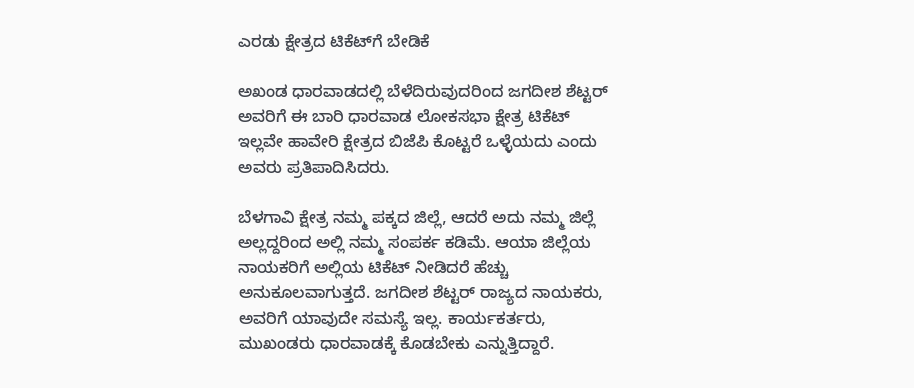ಎರಡು ಕ್ಷೇತ್ರದ ಟಿಕೆಟ್‌ಗೆ ಬೇಡಿಕೆ

ಅಖಂಡ ಧಾರವಾಡದಲ್ಲಿ ಬೆಳೆದಿರುವುದರಿಂದ ಜಗದೀಶ ಶೆಟ್ಟರ್ ಅವರಿಗೆ ಈ ಬಾರಿ ಧಾರವಾಡ ಲೋಕಸಭಾ ಕ್ಷೇತ್ರ ಟಿಕೆಟ್ ಇಲ್ಲವೇ ಹಾವೇರಿ ಕ್ಷೇತ್ರದ ಬಿಜೆಪಿ ಕೊಟ್ಟರೆ ಒಳ್ಳೆಯದು ಎಂದು ಅವರು ಪ್ರತಿಪಾದಿಸಿದರು.

ಬೆಳಗಾವಿ ಕ್ಷೇತ್ರ ನಮ್ಮ ಪಕ್ಕದ ಜಿಲ್ಲೆ, ಆದರೆ ಅದು ನಮ್ಮ ಜಿಲ್ಲೆ ಅಲ್ಲದ್ದರಿಂದ ಅಲ್ಲಿ ನಮ್ಮ ಸಂಪರ್ಕ ಕಡಿಮೆ. ಆಯಾ ಜಿಲ್ಲೆಯ ನಾಯಕರಿಗೆ ಅಲ್ಲಿಯ ಟಿಕೆಟ್ ನೀಡಿದರೆ ಹೆಚ್ಚು ಅನುಕೂಲವಾಗುತ್ತದೆ. ಜಗದೀಶ ಶೆಟ್ಟರ್ ರಾಜ್ಯದ ನಾಯಕರು, ಅವರಿಗೆ ಯಾವುದೇ ಸಮಸ್ಯೆ ಇಲ್ಲ. ಕಾರ್ಯಕರ್ತರು, ಮುಖಂಡರು ಧಾರವಾಡಕ್ಕೆ ಕೊಡಬೇಕು ಎನ್ನುತ್ತಿದ್ದಾರೆ.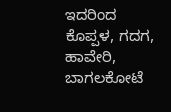ಇದರಿಂದ ಕೊಪ್ಪಳ, ಗದಗ, ಹಾವೇರಿ, ಬಾಗಲಕೋಟೆ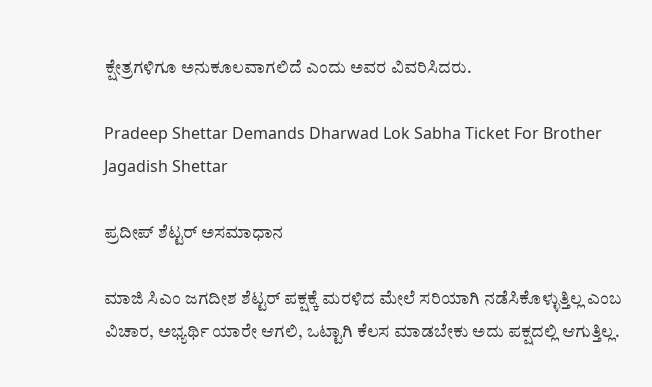ಕ್ಷೇತ್ರಗಳಿಗೂ ಅನುಕೂಲವಾಗಲಿದೆ ಎಂದು ಅವರ ವಿವರಿಸಿದರು.

Pradeep Shettar Demands Dharwad Lok Sabha Ticket For Brother Jagadish Shettar

ಪ್ರದೀಪ್ ಶೆಟ್ಟರ್ ಅಸಮಾಧಾನ

ಮಾಜಿ ಸಿಎಂ ಜಗದೀಶ ಶೆಟ್ಟರ್ ಪಕ್ಷಕ್ಕೆ ಮರಳಿದ ಮೇಲೆ ಸರಿಯಾಗಿ ನಡೆಸಿಕೊಳ್ಳುತ್ತಿಲ್ಲ ಎಂಬ ವಿಚಾರ, ಅಭ್ಯರ್ಥಿ ಯಾರೇ ಆಗಲಿ, ಒಟ್ಟಾಗಿ ಕೆಲಸ ಮಾಡಬೇಕು ಅದು ಪಕ್ಷದಲ್ಲಿ ಆಗುತ್ತಿಲ್ಲ.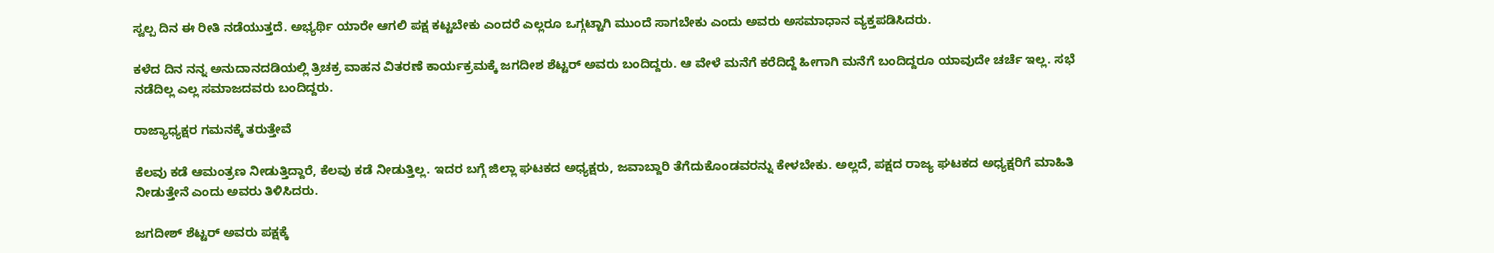ಸ್ವಲ್ಪ ದಿನ ಈ ರೀತಿ ನಡೆಯುತ್ತದೆ. ಅಭ್ಯರ್ಥಿ ಯಾರೇ ಆಗಲಿ ಪಕ್ಷ ಕಟ್ಟಬೇಕು ಎಂದರೆ ಎಲ್ಲರೂ ಒಗ್ಗಟ್ಟಾಗಿ ಮುಂದೆ ಸಾಗಬೇಕು ಎಂದು ಅವರು ಅಸಮಾಧಾನ ವ್ಯಕ್ತಪಡಿಸಿದರು.

ಕಳೆದ ದಿನ ನನ್ನ ಅನುದಾನದಡಿಯಲ್ಲಿ ತ್ರಿಚಕ್ರ ವಾಹನ ವಿತರಣೆ ಕಾರ್ಯಕ್ರಮಕ್ಕೆ ಜಗದೀಶ ಶೆಟ್ಟರ್ ಅವರು ಬಂದಿದ್ದರು. ಆ ವೇಳೆ ಮನೆಗೆ ಕರೆದಿದ್ದೆ ಹೀಗಾಗಿ ಮನೆಗೆ ಬಂದಿದ್ದರೂ ಯಾವುದೇ ಚರ್ಚೆ ಇಲ್ಲ. ಸಭೆ ನಡೆದಿಲ್ಲ ಎಲ್ಲ ಸಮಾಜದವರು ಬಂದಿದ್ದರು.

ರಾಜ್ಯಾಧ್ಯಕ್ಷರ ಗಮನಕ್ಕೆ ತರುತ್ತೇವೆ

ಕೆಲವು ಕಡೆ ಆಮಂತ್ರಣ ನೀಡುತ್ತಿದ್ದಾರೆ, ಕೆಲವು ಕಡೆ ನೀಡುತ್ತಿಲ್ಲ. ಇದರ ಬಗ್ಗೆ ಜಿಲ್ಲಾ ಘಟಕದ ಅಧ್ಯಕ್ಷರು, ಜವಾಬ್ದಾರಿ ತೆಗೆದುಕೊಂಡವರನ್ನು ಕೇಳಬೇಕು. ಅಲ್ಲದೆ, ಪಕ್ಷದ ರಾಜ್ಯ ಘಟಕದ ಅಧ್ಯಕ್ಷರಿಗೆ ಮಾಹಿತಿ ನೀಡುತ್ತೇನೆ ಎಂದು ಅವರು ತಿಳಿಸಿದರು.

ಜಗದೀಶ್ ಶೆಟ್ಟರ್ ಅವರು ಪಕ್ಷಕ್ಕೆ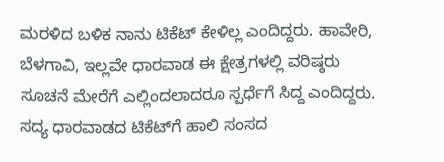ಮರಳಿದ ಬಳಿಕ ನಾನು ಟಿಕೆಟ್ ಕೇಳಿಲ್ಲ ಎಂದಿದ್ದರು. ಹಾವೇರಿ, ಬೆಳಗಾವಿ, ಇಲ್ಲವೇ ಧಾರವಾಡ ಈ ಕ್ಷೇತ್ರಗಳಲ್ಲಿ ವರಿಷ್ಠರು ಸೂಚನೆ ಮೇರೆಗೆ ಎಲ್ಲಿಂದಲಾದರೂ ಸ್ಪರ್ಧೆಗೆ ಸಿದ್ದ ಎಂದಿದ್ದರು. ಸದ್ಯ ಧಾರವಾಡದ ಟಿಕೆಟ್‌ಗೆ ಹಾಲಿ ಸಂಸದ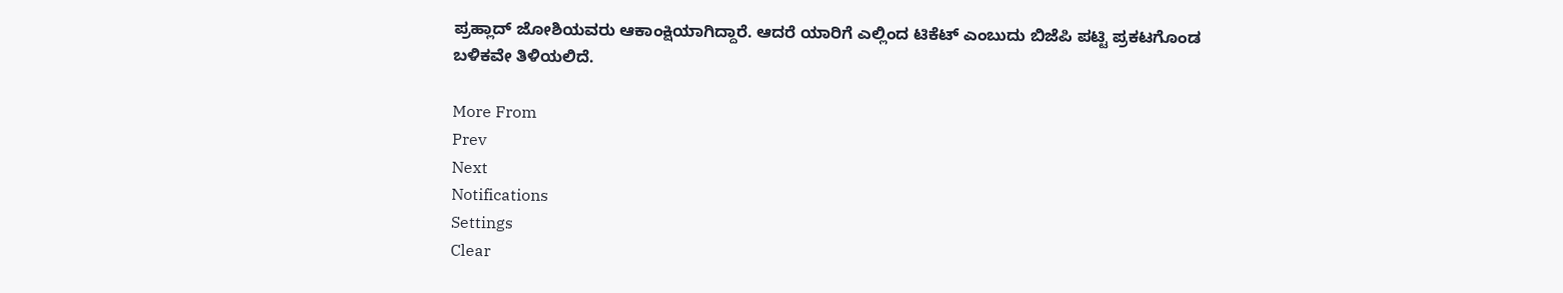ಪ್ರಹ್ಲಾದ್ ಜೋಶಿಯವರು ಆಕಾಂಕ್ಷಿಯಾಗಿದ್ದಾರೆ. ಆದರೆ ಯಾರಿಗೆ ಎಲ್ಲಿಂದ ಟಿಕೆಟ್ ಎಂಬುದು ಬಿಜೆಪಿ ಪಟ್ಟಿ ಪ್ರಕಟಗೊಂಡ ಬಳಿಕವೇ ತಿಳಿಯಲಿದೆ.

More From
Prev
Next
Notifications
Settings
Clear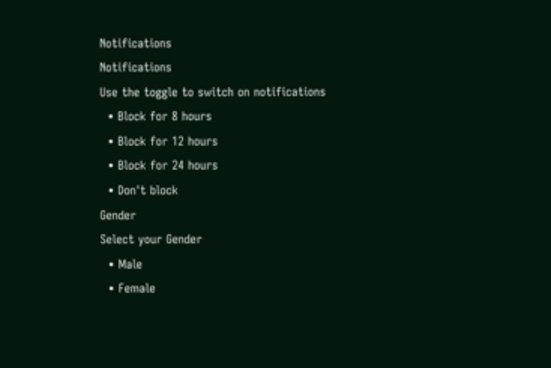Notifications
Notifications
Use the toggle to switch on notifications
  • Block for 8 hours
  • Block for 12 hours
  • Block for 24 hours
  • Don't block
Gender
Select your Gender
  • Male
  • Female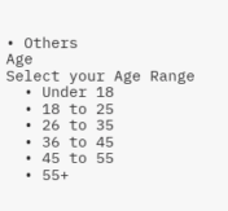• Others
Age
Select your Age Range
  • Under 18
  • 18 to 25
  • 26 to 35
  • 36 to 45
  • 45 to 55
  • 55+